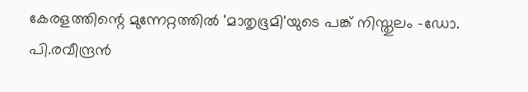കേരളത്തിന്റെ മുന്നേറ്റത്തിൽ 'മാതൃഭൂമി'യുടെ പങ്ക് നിസ്തുലം -ഡോ. പി.രവീന്ദ്രൻ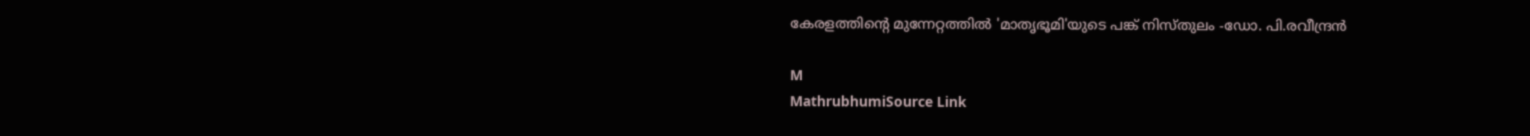കേരളത്തിന്റെ മുന്നേറ്റത്തിൽ 'മാതൃഭൂമി'യുടെ പങ്ക് നിസ്തുലം -ഡോ. പി.രവീന്ദ്രൻ

M
MathrubhumiSource Link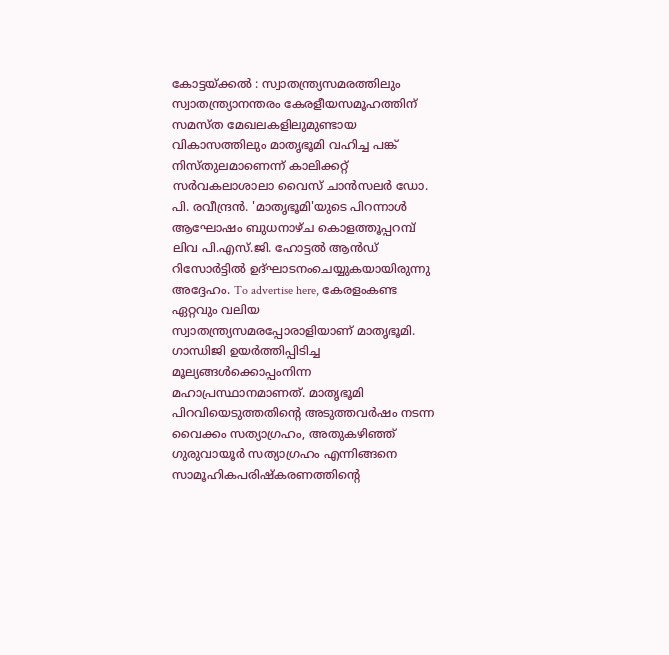കോട്ടയ്ക്കൽ : സ്വാതന്ത്ര്യസമരത്തിലും സ്വാതന്ത്ര്യാനന്തരം കേരളീയസമൂഹത്തിന്‌ സമസ്ത മേഖലകളിലുമുണ്ടായ വികാസത്തിലും മാതൃഭൂമി വഹിച്ച പങ്ക് നിസ്തുലമാണെന്ന് കാലിക്കറ്റ് സർവകലാശാലാ വൈസ് ചാൻസലർ ഡോ. പി. രവീന്ദ്രൻ. 'മാതൃഭൂമി'യുടെ പിറന്നാൾ ആഘോഷം ബുധനാഴ്ച കൊളത്തൂപ്പറമ്പ് ലിവ പി.എസ്.ജി. ഹോട്ടൽ ആൻഡ് റിസോർട്ടിൽ ഉദ്ഘാടനംചെയ്യുകയായിരുന്നു അദ്ദേഹം. To advertise here, കേരളംകണ്ട ഏറ്റവും വലിയ സ്വാതന്ത്ര്യസമരപ്പോരാളിയാണ് മാതൃഭൂമി. ഗാന്ധിജി ഉയർത്തിപ്പിടിച്ച മൂല്യങ്ങൾക്കൊപ്പംനിന്ന മഹാപ്രസ്ഥാനമാണത്. മാതൃഭൂമി പിറവിയെടുത്തതിന്റെ അടുത്തവർഷം നടന്ന വൈക്കം സത്യാഗ്രഹം, അതുകഴിഞ്ഞ് ഗുരുവായൂർ സത്യാഗ്രഹം എന്നിങ്ങനെ സാമൂഹികപരിഷ്‌കരണത്തിന്റെ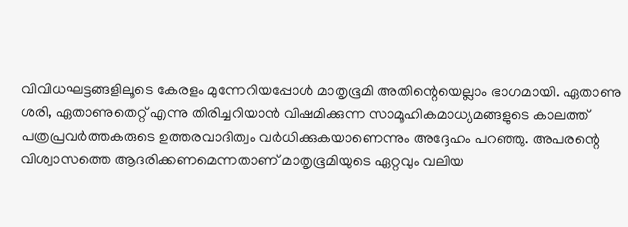വിവിധഘട്ടങ്ങളിലൂടെ കേരളം മുന്നേറിയപ്പോൾ മാതൃഭൂമി അതിന്റെയെല്ലാം ഭാഗമായി. ഏതാണു ശരി, ഏതാണുതെറ്റ് എന്നു തിരിച്ചറിയാൻ വിഷമിക്കുന്ന സാമൂഹികമാധ്യമങ്ങളുടെ കാലത്ത് പത്രപ്രവർത്തകരുടെ ഉത്തരവാദിത്വം വർധിക്കുകയാണെന്നും അദ്ദേഹം പറഞ്ഞു. അപരന്റെ വിശ്വാസത്തെ ആദരിക്കണമെന്നതാണ് മാതൃഭൂമിയുടെ ഏറ്റവും വലിയ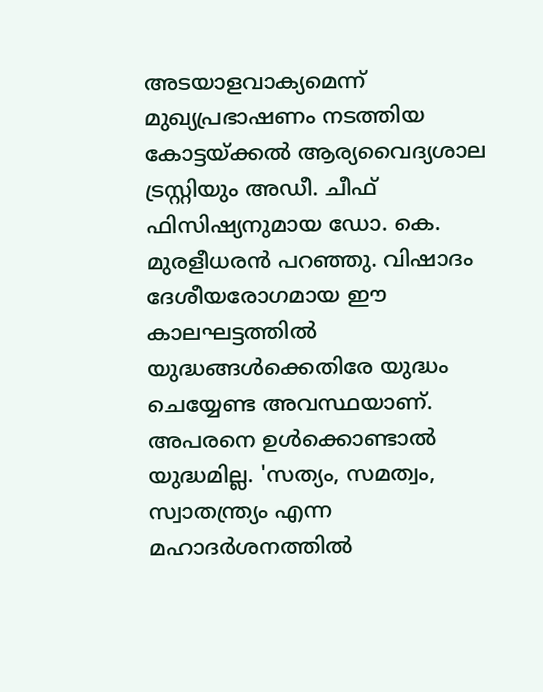അടയാളവാക്യമെന്ന് മുഖ്യപ്രഭാഷണം നടത്തിയ കോട്ടയ്ക്കൽ ആര്യവൈദ്യശാല ട്രസ്റ്റിയും അഡീ. ചീഫ് ഫിസിഷ്യനുമായ ഡോ. കെ. മുരളീധരൻ പറഞ്ഞു. വിഷാദം ദേശീയരോഗമായ ഈ കാലഘട്ടത്തിൽ യുദ്ധങ്ങൾക്കെതിരേ യുദ്ധം ചെയ്യേണ്ട അവസ്ഥയാണ്. അപരനെ ഉൾക്കൊണ്ടാൽ യുദ്ധമില്ല. 'സത്യം, സമത്വം, സ്വാതന്ത്ര്യം എന്ന മഹാദർശനത്തിൽ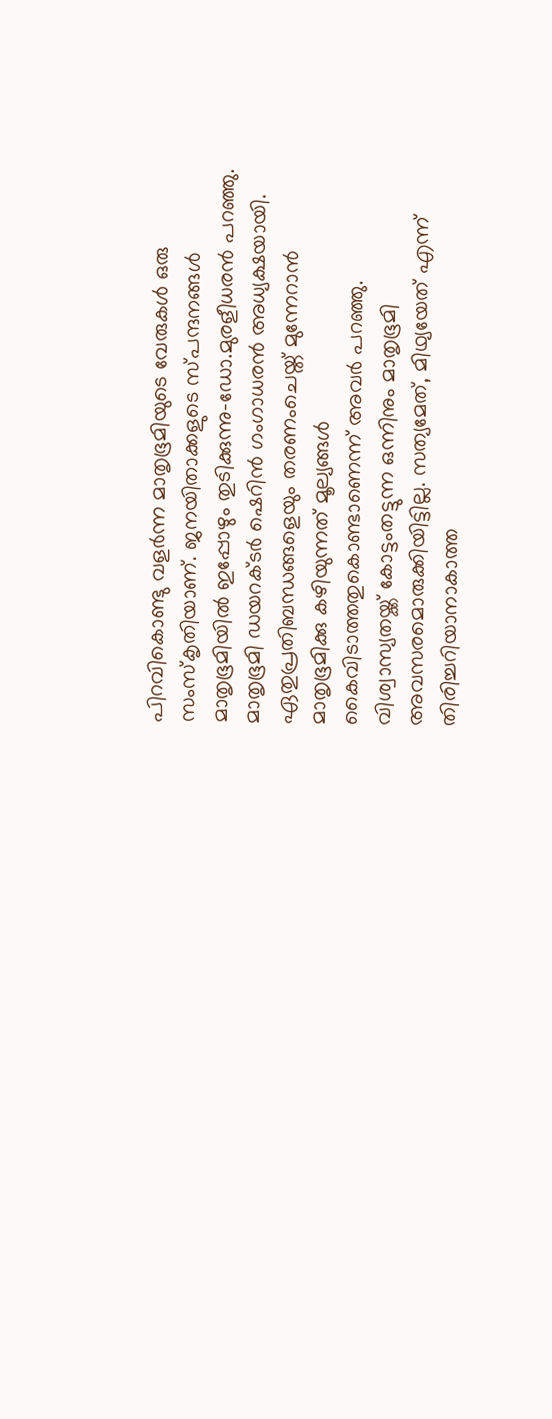പിറവികൊണ്ടു വളർന്ന മാതൃഭൂമിയുടെ വേരുകൾ ഒരു സംസ്‌കൃതിയാണ്. ജനയിതാക്കളുടെ സ്പന്ദനങ്ങൾ മാതൃഭൂമിയിൽ ഇപ്പോഴും തുടിക്കുന്നു-ഡോ.മുരളീധരൻ പറഞ്ഞു. മാതൃഭൂമി ഡയറക്ടർ ഷെറിൻ ഗംഗാധരൻ അധ്യക്ഷയായി. ഏതുപ്രതിബന്ധങ്ങളെയും തരണംചെയ്ത് മുന്നേറാൻ മാതൃഭൂമിക്കു കഴിയുന്നത് മൂല്യങ്ങൾ കൈവിടാത്തതുകൊണ്ടാണെന്ന് അവർ പറഞ്ഞു. വിശ്വാസ്യതയ്ക്ക് കോട്ടംതട്ടുന്ന ഒന്നിനും മാതൃഭൂമി അവസരമൊരുക്കിയിട്ടില്ല. സത്യമേത്, മിഥ്യയേത് എന്ന് തിരിച്ചറിയാനാകാത്ത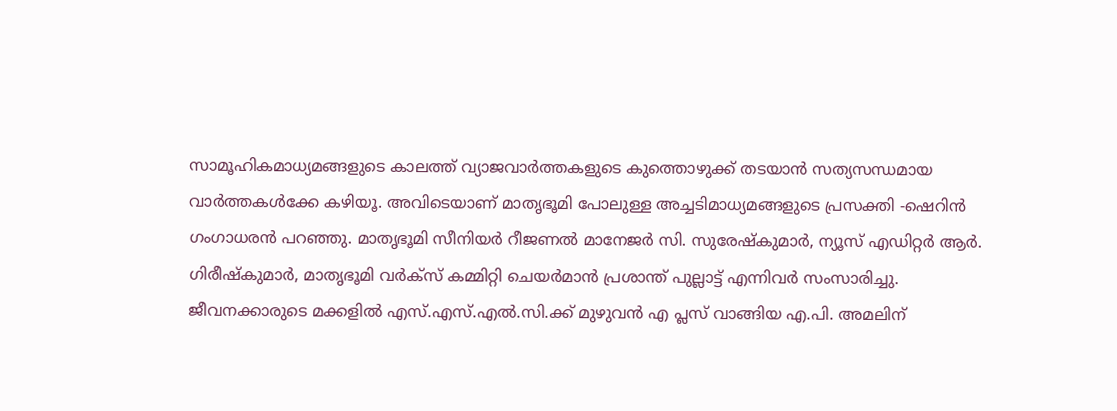സാമൂഹികമാധ്യമങ്ങളുടെ കാലത്ത് വ്യാജവാർത്തകളുടെ കുത്തൊഴുക്ക് തടയാൻ സത്യസന്ധമായ വാർത്തകൾക്കേ കഴിയൂ. അവിടെയാണ് മാതൃഭൂമി പോലുള്ള അച്ചടിമാധ്യമങ്ങളുടെ പ്രസക്തി -ഷെറിൻ ഗംഗാധരൻ പറഞ്ഞു. മാതൃഭൂമി സീനിയർ റീജണൽ മാനേജർ സി. സുരേഷ്‌കുമാർ, ന്യൂസ് എഡിറ്റർ ആർ. ഗിരീഷ്‌കുമാർ, മാതൃഭൂമി വർക്‌സ് കമ്മിറ്റി ചെയർമാൻ പ്രശാന്ത് പുല്ലാട്ട് എന്നിവർ സംസാരിച്ചു. ജീവനക്കാരുടെ മക്കളിൽ എസ്.എസ്.എൽ.സി.ക്ക് മുഴുവൻ എ പ്ലസ് വാങ്ങിയ എ.പി. അമലിന്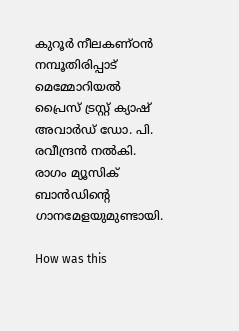കുറൂർ നീലകണ്ഠൻ നമ്പൂതിരിപ്പാട് മെമ്മോറിയൽ പ്രൈസ് ട്രസ്റ്റ് ക്യാഷ് അവാർഡ് ഡോ. പി. രവീന്ദ്രൻ നൽകി. രാഗം മ്യൂസിക് ബാൻഡിന്റെ ഗാനമേളയുമുണ്ടായി.

How was this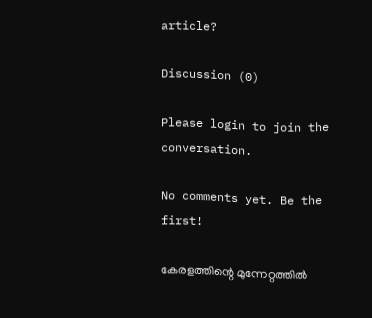article?

Discussion (0)

Please login to join the conversation.

No comments yet. Be the first!

കേരളത്തിന്റെ മുന്നേറ്റത്തിൽ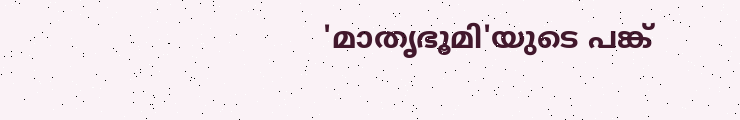'മാതൃഭൂമി'യുടെ പങ്ക്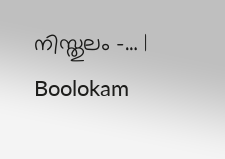നിസ്തുലം -… | Boolokam